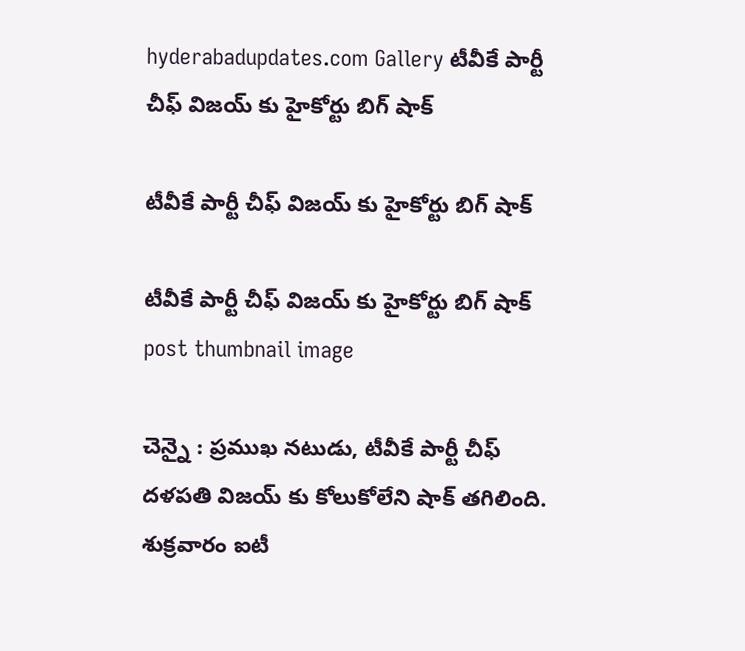hyderabadupdates.com Gallery టీవీకే పార్టీ చీఫ్ విజ‌య్ కు హైకోర్టు బిగ్ షాక్

టీవీకే పార్టీ చీఫ్ విజ‌య్ కు హైకోర్టు బిగ్ షాక్

టీవీకే పార్టీ చీఫ్ విజ‌య్ కు హైకోర్టు బిగ్ షాక్ post thumbnail image

చెన్నై : ప్ర‌ముఖ న‌టుడు, టీవీకే పార్టీ చీఫ్ ద‌ళ‌ప‌తి విజ‌య్ కు కోలుకోలేని షాక్ త‌గిలింది. శుక్ర‌వారం ఐటీ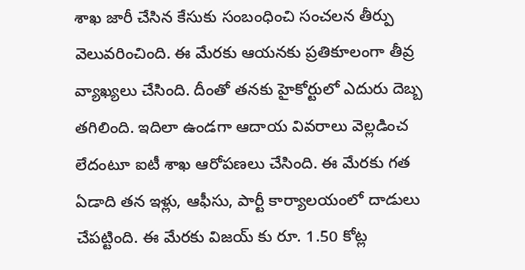శాఖ జారీ చేసిన కేసుకు సంబంధించి సంచ‌ల‌న తీర్పు వెలువ‌రించింది. ఈ మేర‌కు ఆయ‌న‌కు ప్ర‌తికూలంగా తీవ్ర వ్యాఖ్య‌లు చేసింది. దీంతో త‌న‌కు హైకోర్టులో ఎదురు దెబ్బ త‌గిలింది. ఇదిలా ఉండ‌గా ఆదాయ వివ‌రాలు వెల్ల‌డించ లేదంటూ ఐటీ శాఖ ఆరోప‌ణ‌లు చేసింది. ఈ మేర‌కు గ‌త ఏడాది త‌న ఇళ్లు, ఆఫీసు, పార్టీ కార్యాల‌యంలో దాడులు చేప‌ట్టింది. ఈ మేర‌కు విజ‌య్ కు రూ. 1.50 కోట్ల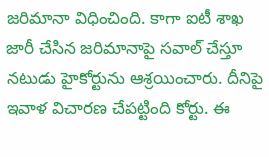జ‌రిమానా విధించింది. కాగా ఐటీ శాఖ జారీ చేసిన జ‌రిమానాపై స‌వాల్ చేస్తూ న‌టుడు హైకోర్టును ఆశ్ర‌యించారు. దీనిపై ఇవాళ విచార‌ణ చేప‌ట్టింది కోర్టు. ఈ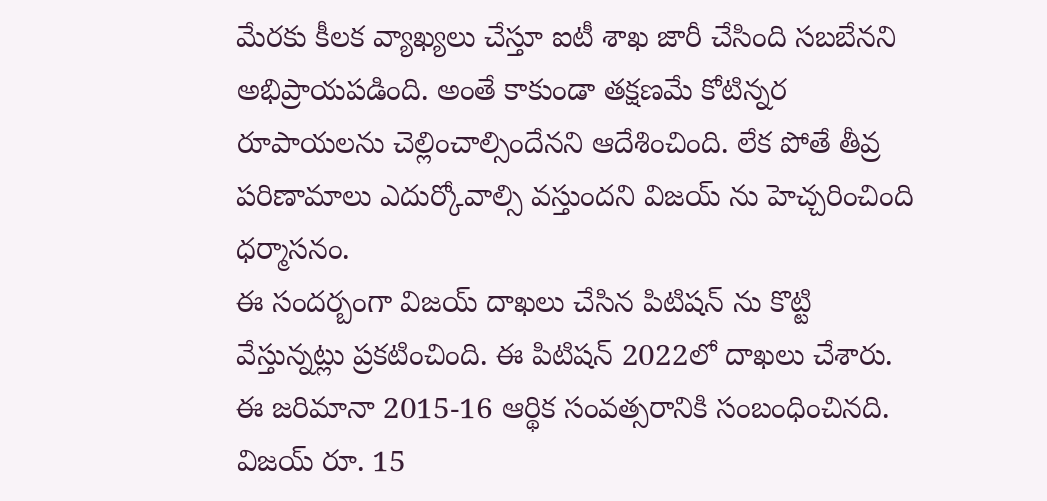మేర‌కు కీల‌క వ్యాఖ్య‌లు చేస్తూ ఐటీ శాఖ జారీ చేసింది స‌బ‌బేన‌ని అభిప్రాయ‌ప‌డింది. అంతే కాకుండా తక్ష‌ణ‌మే కోటిన్న‌ర రూపాయ‌ల‌ను చెల్లించాల్సిందేన‌ని ఆదేశించింది. లేక పోతే తీవ్ర ప‌రిణామాలు ఎదుర్కోవాల్సి వ‌స్తుంద‌ని విజ‌య్ ను హెచ్చ‌రించింది ధ‌ర్మాసనం.
ఈ సంద‌ర్బంగా విజ‌య్ దాఖ‌లు చేసిన పిటిష‌న్ ను కొట్టి వేస్తున్న‌ట్లు ప్ర‌క‌టించింది. ఈ పిటిషన్ 2022లో దాఖలు చేశారు. ఈ జ‌రిమానా 2015-16 ఆర్థిక సంవత్సరానికి సంబంధించినది. విజయ్ రూ. 15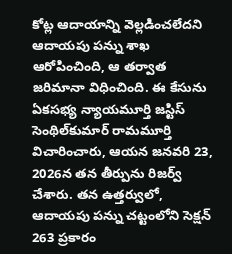కోట్ల ఆదాయాన్ని వెల్లడించలేదని ఆదాయపు పన్ను శాఖ ఆరోపించింది, ఆ తర్వాత జరిమానా విధించింది. ఈ కేసును ఏకసభ్య న్యాయమూర్తి జస్టిస్ సెంథిల్‌కుమార్ రామమూర్తి విచారించారు, ఆయన జనవరి 23, 2026న తన తీర్పును రిజర్వ్ చేశారు. తన ఉత్తర్వులో, ఆదాయపు పన్ను చట్టంలోని సెక్షన్ 263 ప్రకారం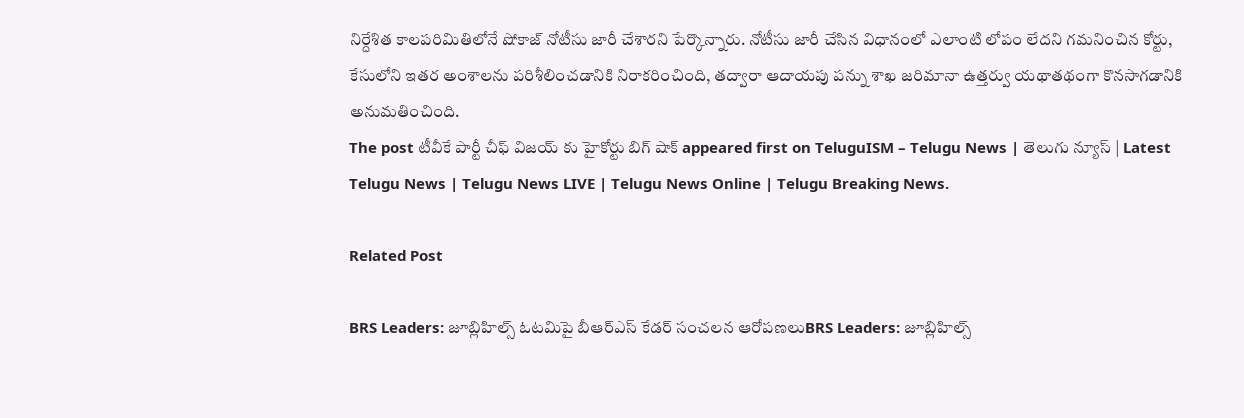నిర్దేశిత కాలపరిమితిలోనే షోకాజ్ నోటీసు జారీ చేశార‌ని పేర్కొన్నారు. నోటీసు జారీ చేసిన విధానంలో ఎలాంటి లోపం లేదని గమనించిన కోర్టు, కేసులోని ఇతర అంశాలను పరిశీలించడానికి నిరాకరించింది, తద్వారా ఆదాయపు పన్ను శాఖ జరిమానా ఉత్తర్వు యథాతథంగా కొనసాగడానికి అనుమతించింది.
The post టీవీకే పార్టీ చీఫ్ విజ‌య్ కు హైకోర్టు బిగ్ షాక్ appeared first on TeluguISM – Telugu News | తెలుగు న్యూస్ | Latest Telugu News | Telugu News LIVE | Telugu News Online | Telugu Breaking News.

Related Post

BRS Leaders: జూబ్లిహిల్స్ ఓటమిపై బీఆర్‌ఎస్ కేడర్ సంచలన ఆరోపణలుBRS Leaders: జూబ్లిహిల్స్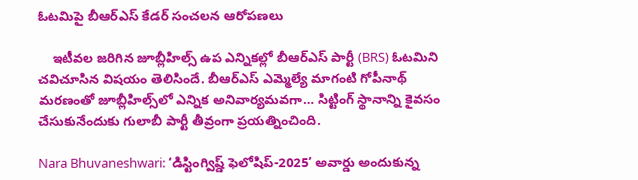ఓటమిపై బీఆర్‌ఎస్ కేడర్ సంచలన ఆరోపణలు

    ఇటీవల జరిగిన జూబ్లీహిల్స్ ఉప ఎన్నికల్లో బీఆర్‌ఎస్ పార్టీ (BRS) ఓటమిని చవిచూసిన విషయం తెలిసిందే. బీఆర్‌ఎస్ ఎమ్మెల్యే మాగంటి గోపీనాథ్ మరణంతో జూబ్లీహిల్స్‌లో ఎన్నిక అనివార్యమవగా… సిట్టింగ్ స్థానాన్ని కైవసం చేసుకునేందుకు గులాబీ పార్టీ తీవ్రంగా ప్రయత్నించింది.

Nara Bhuvaneshwari: ‘డిస్టింగ్విష్డ్‌ ఫెలోషిప్‌-2025’ అవార్డు అందుకున్న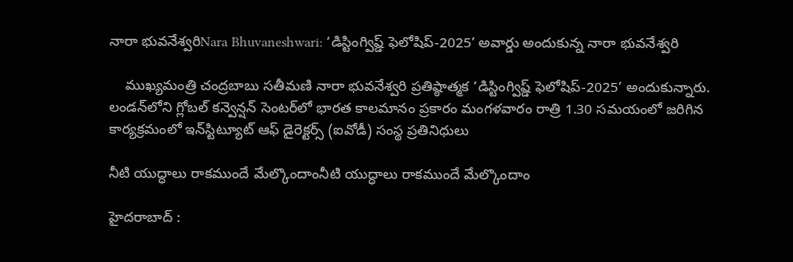నారా భువనేశ్వరిNara Bhuvaneshwari: ‘డిస్టింగ్విష్డ్‌ ఫెలోషిప్‌-2025’ అవార్డు అందుకున్న నారా భువనేశ్వరి

    ముఖ్యమంత్రి చంద్రబాబు సతీమణి నారా భువనేశ్వరి ప్రతిష్ఠాత్మక ‘డిస్టింగ్విష్డ్‌ ఫెలోషిప్‌-2025’ అందుకున్నారు. లండన్‌లోని గ్లోబల్‌ కన్వెన్షన్‌ సెంటర్‌లో భారత కాలమానం ప్రకారం మంగళవారం రాత్రి 1.30 సమయంలో జరిగిన కార్యక్రమంలో ఇన్‌స్టిట్యూట్‌ ఆఫ్‌ డైరెక్టర్స్‌ (ఐవోడీ) సంస్థ ప్రతినిధులు

నీటి యుద్ధాలు రాక‌ముందే మేల్కొందాంనీటి యుద్ధాలు రాక‌ముందే మేల్కొందాం

హైద‌రాబాద్ :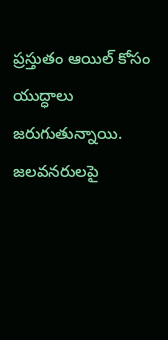ప్ర‌స్తుతం ఆయిల్ కోసం యుద్ధాలు జ‌రుగుతున్నాయి. జ‌ల‌వ‌న‌రులపై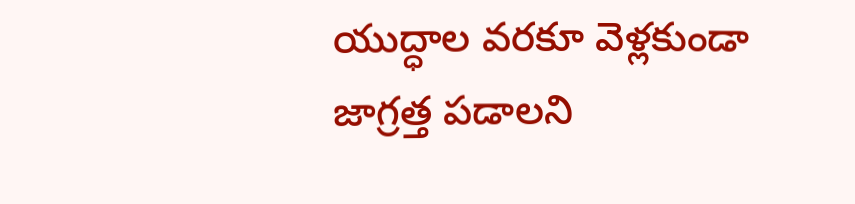యుద్ధాల వ‌ర‌కూ వెళ్ల‌కుండా జాగ్ర‌త్త ప‌డాల‌ని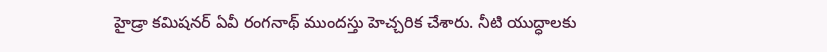హైడ్రా క‌మిష‌న‌ర్ ఏవీ రంగ‌నాథ్ ముందస్తు హెచ్చ‌రిక చేశారు. నీటి యుద్ధాల‌కు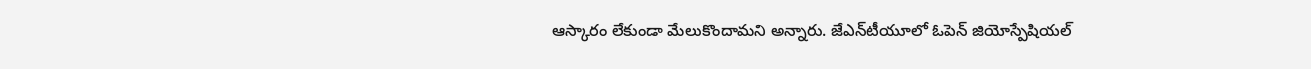ఆస్కారం లేకుండా మేలుకొందామ‌ని అన్నారు. జేఎన్‌టీయూలో ఓపెన్ జియోస్పేషియల్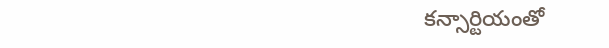కన్సార్టియంతో